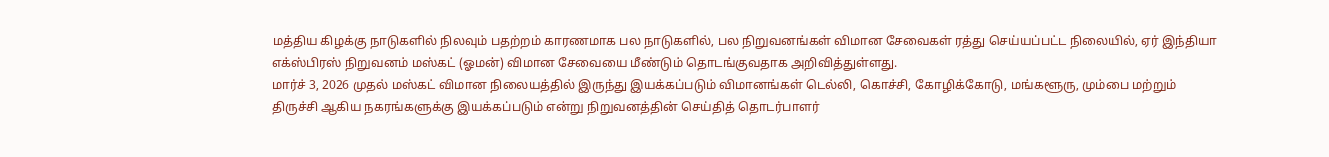மத்திய கிழக்கு நாடுகளில் நிலவும் பதற்றம் காரணமாக பல நாடுகளில், பல நிறுவனங்கள் விமான சேவைகள் ரத்து செய்யப்பட்ட நிலையில், ஏர் இந்தியா எக்ஸ்பிரஸ் நிறுவனம் மஸ்கட் (ஓமன்) விமான சேவையை மீண்டும் தொடங்குவதாக அறிவித்துள்ளது.
மார்ச் 3, 2026 முதல் மஸ்கட் விமான நிலையத்தில் இருந்து இயக்கப்படும் விமானங்கள் டெல்லி, கொச்சி, கோழிக்கோடு, மங்களூரு, மும்பை மற்றும் திருச்சி ஆகிய நகரங்களுக்கு இயக்கப்படும் என்று நிறுவனத்தின் செய்தித் தொடர்பாளர்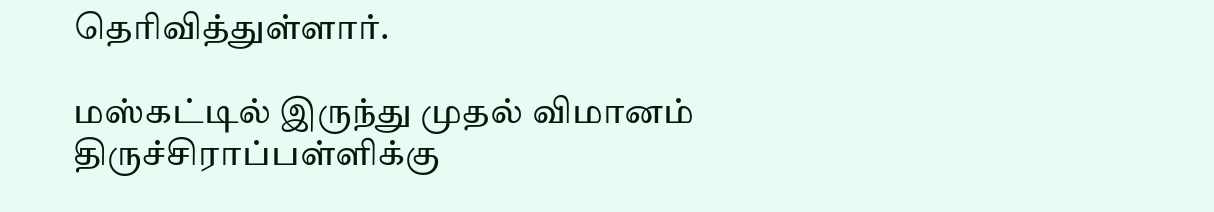தெரிவித்துள்ளார்.

மஸ்கட்டில் இருந்து முதல் விமானம் திருச்சிராப்பள்ளிக்கு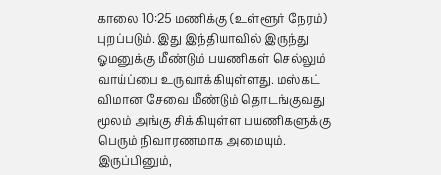காலை 10:25 மணிக்கு (உள்ளூர் நேரம்) புறப்படும். இது இந்தியாவில் இருந்து ஓமனுக்கு மீண்டும் பயணிகள் செல்லும் வாய்ப்பை உருவாக்கியுள்ளது. மஸ்கட் விமான சேவை மீண்டும் தொடங்குவது மூலம் அங்கு சிக்கியுள்ள பயணிகளுக்கு பெரும் நிவாரணமாக அமையும்.
இருப்பினும்,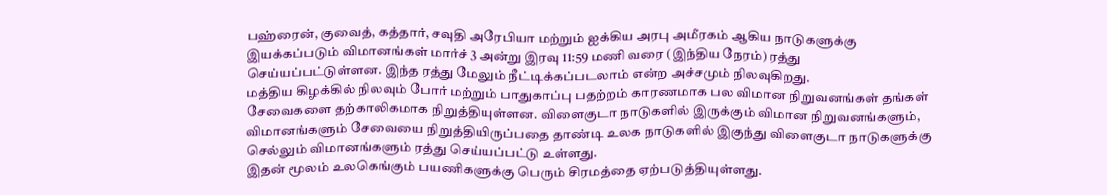பஹ்ரைன், குவைத், கத்தார், சவுதி அரேபியா மற்றும் ஐக்கிய அரபு அமீரகம் ஆகிய நாடுகளுக்கு இயக்கப்படும் விமானங்கள் மார்ச் 3 அன்று இரவு 11:59 மணி வரை (இந்திய நேரம்) ரத்து செய்யப்பட்டுள்ளன. இந்த ரத்து மேலும் நீட்டிக்கப்படலாம் என்ற அச்சமும் நிலவுகிறது.
மத்திய கிழக்கில் நிலவும் போர் மற்றும் பாதுகாப்பு பதற்றம் காரணமாக பல விமான நிறுவனங்கள் தங்கள் சேவைகளை தற்காலிகமாக நிறுத்தியுள்ளன. விளைகுடா நாடுகளில் இருக்கும் விமான நிறுவனங்களும், விமானங்களும் சேவையை நிறுத்தியிருப்பதை தாண்டி உலக நாடுகளில் இகுந்து விளைகுடா நாடுகளுக்கு செல்லும் விமானங்களும் ரத்து செய்யப்பட்டு உள்ளது.
இதன் மூலம் உலகெங்கும் பயணிகளுக்கு பெரும் சிரமத்தை ஏற்படுத்தியுள்ளது.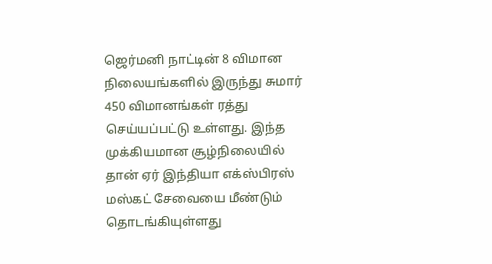ஜெர்மனி நாட்டின் 8 விமான நிலையங்களில் இருந்து சுமார் 450 விமானங்கள் ரத்து செய்யப்பட்டு உள்ளது. இந்த முக்கியமான சூழ்நிலையில் தான் ஏர் இந்தியா எக்ஸ்பிரஸ் மஸ்கட் சேவையை மீண்டும் தொடங்கியுள்ளது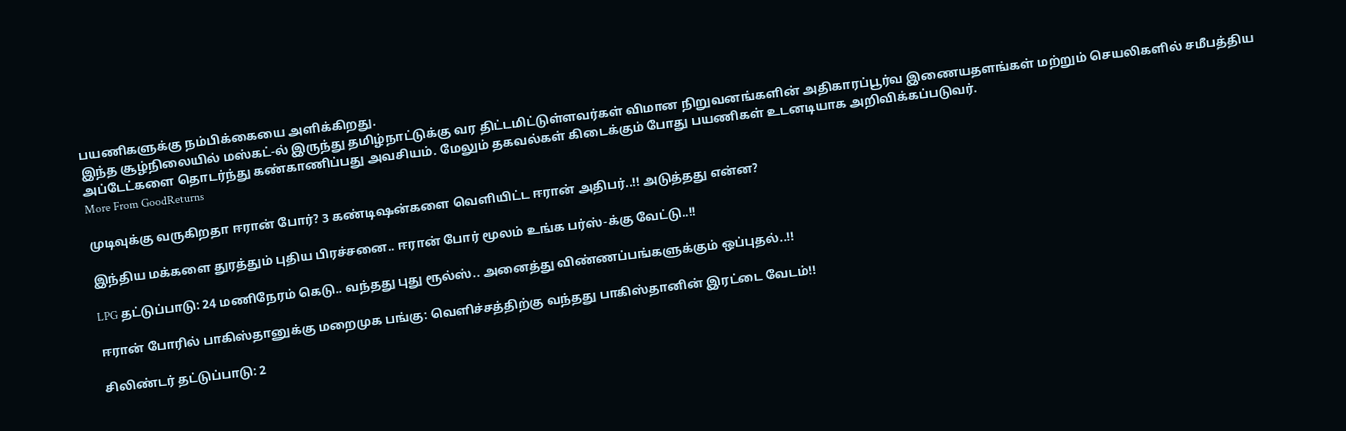பயணிகளுக்கு நம்பிக்கையை அளிக்கிறது.
இந்த சூழ்நிலையில் மஸ்கட்-ல் இருந்து தமிழ்நாட்டுக்கு வர திட்டமிட்டுள்ளவர்கள் விமான நிறுவனங்களின் அதிகாரப்பூர்வ இணையதளங்கள் மற்றும் செயலிகளில் சமீபத்திய அப்டேட்களை தொடர்ந்து கண்காணிப்பது அவசியம். மேலும் தகவல்கள் கிடைக்கும் போது பயணிகள் உடனடியாக அறிவிக்கப்படுவர்.
More From GoodReturns

முடிவுக்கு வருகிறதா ஈரான் போர்? 3 கண்டிஷன்களை வெளியிட்ட ஈரான் அதிபர்..!! அடுத்தது என்ன?

இந்திய மக்களை துரத்தும் புதிய பிரச்சனை.. ஈரான் போர் மூலம் உங்க பர்ஸ்-க்கு வேட்டு..!!

LPG தட்டுப்பாடு: 24 மணிநேரம் கெடு.. வந்தது புது ரூல்ஸ்.. அனைத்து விண்ணப்பங்களுக்கும் ஒப்புதல்..!!

ஈரான் போரில் பாகிஸ்தானுக்கு மறைமுக பங்கு: வெளிச்சத்திற்கு வந்தது பாகிஸ்தானின் இரட்டை வேடம்!!

சிலிண்டர் தட்டுப்பாடு: 2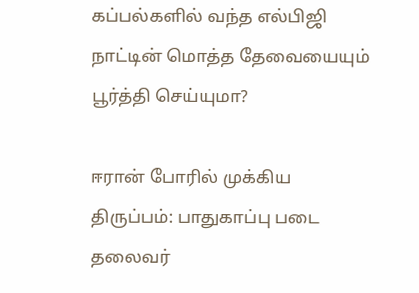கப்பல்களில் வந்த எல்பிஜி நாட்டின் மொத்த தேவையையும் பூர்த்தி செய்யுமா?

ஈரான் போரில் முக்கிய திருப்பம்: பாதுகாப்பு படை தலைவர்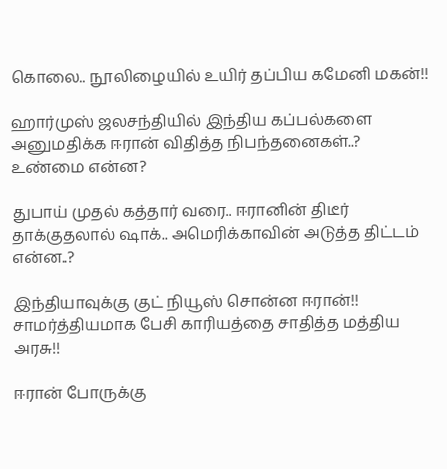கொலை.. நூலிழையில் உயிர் தப்பிய கமேனி மகன்!!

ஹார்முஸ் ஜலசந்தியில் இந்திய கப்பல்களை அனுமதிக்க ஈரான் விதித்த நிபந்தனைகள்..? உண்மை என்ன?

துபாய் முதல் கத்தார் வரை.. ஈரானின் திடீர் தாக்குதலால் ஷாக்.. அமெரிக்காவின் அடுத்த திட்டம் என்ன..?

இந்தியாவுக்கு குட் நியூஸ் சொன்ன ஈரான்!! சாமர்த்தியமாக பேசி காரியத்தை சாதித்த மத்திய அரசு!!

ஈரான் போருக்கு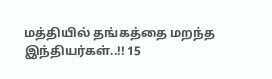மத்தியில் தங்கத்தை மறந்த இந்தியர்கள்..!! 15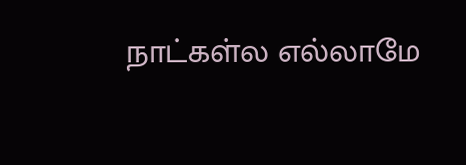நாட்கள்ல எல்லாமே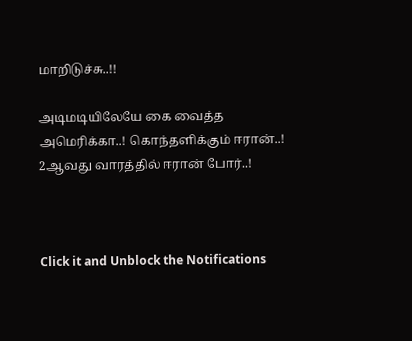மாறிடுச்சு..!!

அடிமடியிலேயே கை வைத்த அமெரிக்கா..! கொந்தளிக்கும் ஈரான்..! 2ஆவது வாரத்தில் ஈரான் போர்..!



Click it and Unblock the Notifications